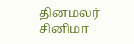தினமலர்
சினிமா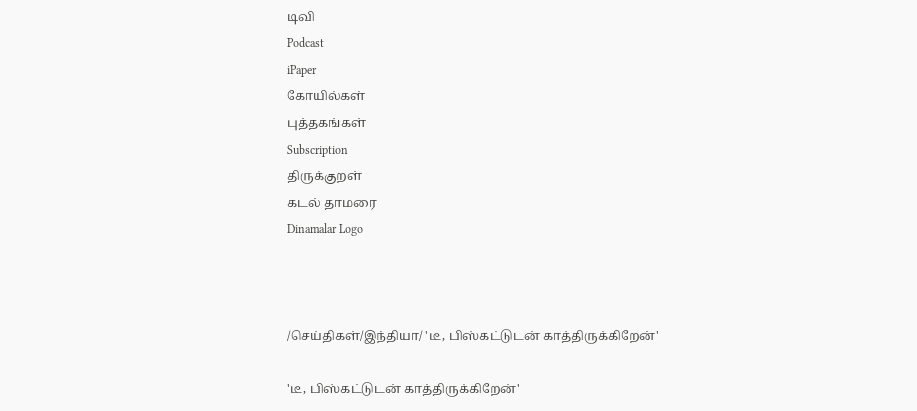டிவி
Podcast
iPaper
கோயில்கள்
புத்தகங்கள்
Subscription
திருக்குறள்
கடல் தாமரை
Dinamalar Logo



/செய்திகள்/இந்தியா/ 'டீ, பிஸ்கட்டுடன் காத்திருக்கிறேன்'

'டீ, பிஸ்கட்டுடன் காத்திருக்கிறேன்'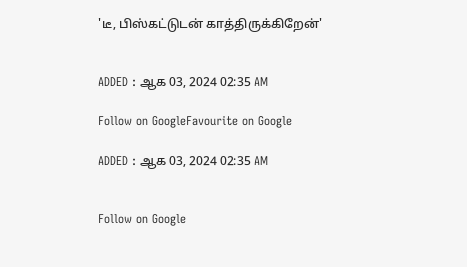'டீ, பிஸ்கட்டுடன் காத்திருக்கிறேன்'


ADDED : ஆக 03, 2024 02:35 AM

Follow on GoogleFavourite on Google

ADDED : ஆக 03, 2024 02:35 AM


Follow on Google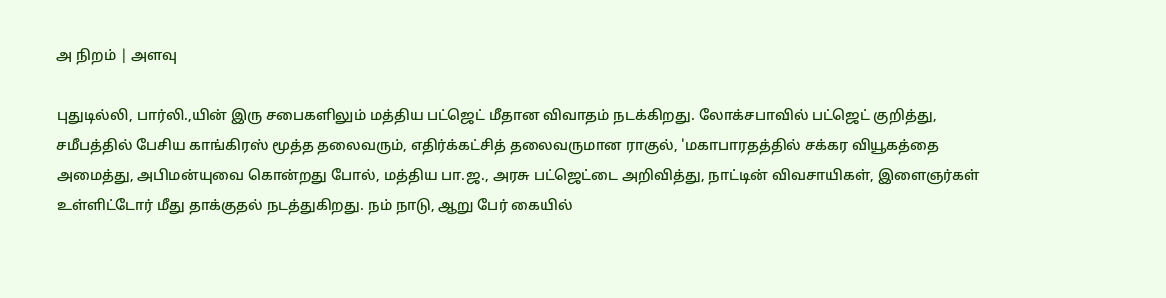அ நிறம் | அளவு

புதுடில்லி, பார்லி.,யின் இரு சபைகளிலும் மத்திய பட்ஜெட் மீதான விவாதம் நடக்கிறது. லோக்சபாவில் பட்ஜெட் குறித்து, சமீபத்தில் பேசிய காங்கிரஸ் மூத்த தலைவரும், எதிர்க்கட்சித் தலைவருமான ராகுல், 'மகாபாரதத்தில் சக்கர வியூகத்தை அமைத்து, அபிமன்யுவை கொன்றது போல், மத்திய பா.ஜ., அரசு பட்ஜெட்டை அறிவித்து, நாட்டின் விவசாயிகள், இளைஞர்கள் உள்ளிட்டோர் மீது தாக்குதல் நடத்துகிறது. நம் நாடு, ஆறு பேர் கையில்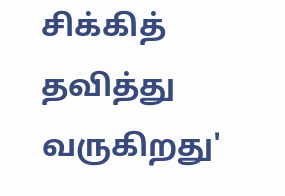சிக்கித் தவித்து வருகிறது'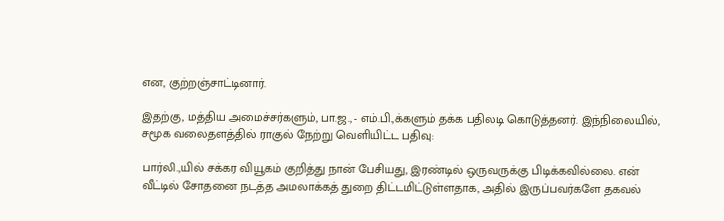என, குற்றஞ்சாட்டினார்.

இதற்கு, மத்திய அமைச்சர்களும், பா.ஜ., - எம்.பி.,க்களும் தக்க பதிலடி கொடுத்தனர். இந்நிலையில், சமூக வலைதளத்தில் ராகுல் நேற்று வெளியிட்ட பதிவு:

பார்லி.,யில் சக்கர வியூகம் குறித்து நான் பேசியது, இரண்டில் ஒருவருக்கு பிடிக்கவில்லை. என் வீட்டில் சோதனை நடத்த அமலாக்கத் துறை திட்டமிட்டுள்ளதாக, அதில் இருப்பவர்களே தகவல்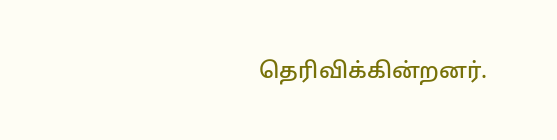தெரிவிக்கின்றனர்.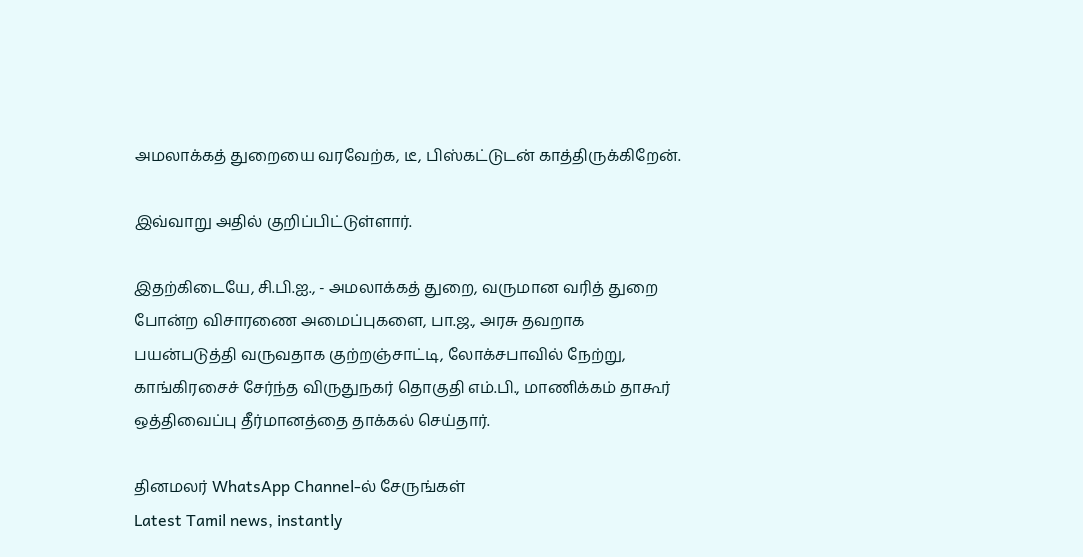அமலாக்கத் துறையை வரவேற்க, டீ, பிஸ்கட்டுடன் காத்திருக்கிறேன்.

இவ்வாறு அதில் குறிப்பிட்டுள்ளார்.

இதற்கிடையே, சி.பி.ஐ., - அமலாக்கத் துறை, வருமான வரித் துறை போன்ற விசாரணை அமைப்புகளை, பா.ஜ., அரசு தவறாக பயன்படுத்தி வருவதாக குற்றஞ்சாட்டி, லோக்சபாவில் நேற்று, காங்கிரசைச் சேர்ந்த விருதுநகர் தொகுதி எம்.பி., மாணிக்கம் தாகூர் ஒத்திவைப்பு தீர்மானத்தை தாக்கல் செய்தார்.

தினமலர் WhatsApp Channel-ல் சேருங்கள்
Latest Tamil news, instantly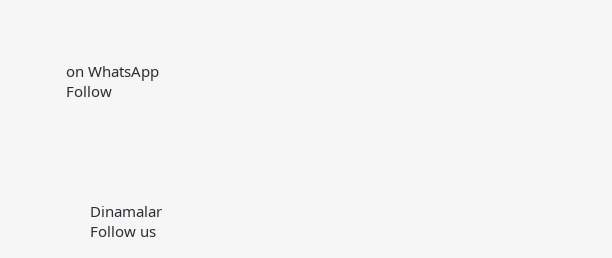on WhatsApp
Follow





      Dinamalar
      Follow us